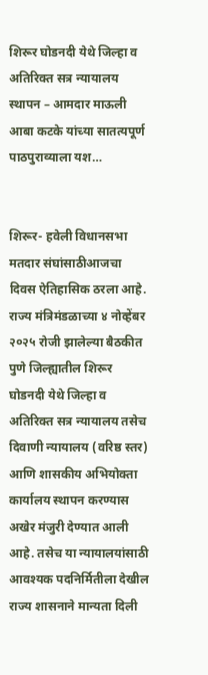शिरूर घोडनदी येथे जिल्हा व अतिरिक्त सत्र न्यायालय स्थापन – आमदार माऊली आबा कटके यांच्या सातत्यपूर्ण पाठपुराव्याला यश…


शिरूर- हवेली विधानसभा मतदार संघांसाठीआजचा दिवस ऐतिहासिक ठरला आहे. राज्य मंत्रिमंडळाच्या ४ नोव्हेंबर २०२५ रोजी झालेल्या बैठकीत पुणे जिल्ह्यातील शिरूर घोडनदी येथे जिल्हा व अतिरिक्त सत्र न्यायालय तसेच दिवाणी न्यायालय (वरिष्ठ स्तर) आणि शासकीय अभियोक्ता कार्यालय स्थापन करण्यास अखेर मंजुरी देण्यात आली आहे. तसेच या न्यायालयांसाठी आवश्यक पदनिर्मितीला देखील राज्य शासनाने मान्यता दिली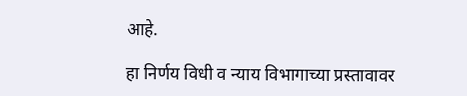आहे.

हा निर्णय विधी व न्याय विभागाच्या प्रस्तावावर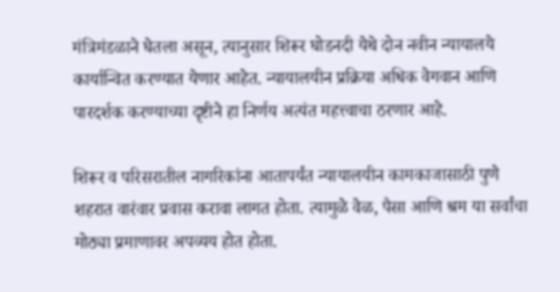मंत्रिमंडळाने घेतला असून, त्यानुसार शिरूर घोडनदी येथे दोन नवीन न्यायालये कार्यान्वित करण्यात येणार आहेत. न्यायालयीन प्रक्रिया अधिक वेगवान आणि पारदर्शक करण्याच्या दृष्टीने हा निर्णय अत्यंत महत्त्वाचा ठरणार आहे.

शिरूर व परिसरातील नागरिकांना आतापर्यंत न्यायालयीन कामकाजासाठी पुणे शहरात वारंवार प्रवास करावा लागत होता. त्यामुळे वेळ, पैसा आणि श्रम या सर्वांचा मोठ्या प्रमाणावर अपव्यय होत होता.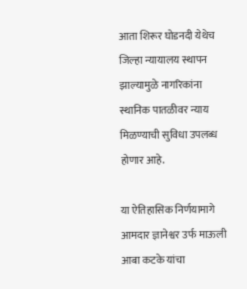आता शिरूर घोडनदी येथेच जिल्हा न्यायालय स्थापन झाल्यामुळे नागरिकांना स्थानिक पातळीवर न्याय मिळण्याची सुविधा उपलब्ध होणार आहे.

या ऐतिहासिक निर्णयामागे आमदार ज्ञानेश्वर उर्फ माऊली आबा कटके यांचा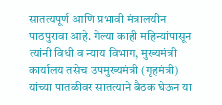सातत्यपूर्ण आणि प्रभावी मंत्रालयीन पाठपुरावा आहे. गेल्या काही महिन्यांपासून त्यांनी विधी व न्याय विभाग, मुख्यमंत्री कार्यालय तसेच उपमुख्यमंत्री (गृहमंत्री) यांच्या पातळीवर सातत्याने बैठक घेऊन या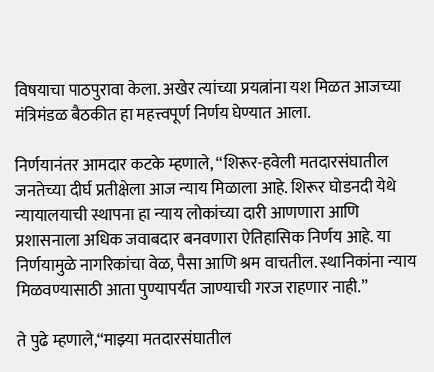विषयाचा पाठपुरावा केला. अखेर त्यांच्या प्रयत्नांना यश मिळत आजच्या मंत्रिमंडळ बैठकीत हा महत्त्वपूर्ण निर्णय घेण्यात आला.

निर्णयानंतर आमदार कटके म्हणाले, “शिरूर-हवेली मतदारसंघातील जनतेच्या दीर्घ प्रतीक्षेला आज न्याय मिळाला आहे. शिरूर घोडनदी येथे न्यायालयाची स्थापना हा न्याय लोकांच्या दारी आणणारा आणि प्रशासनाला अधिक जवाबदार बनवणारा ऐतिहासिक निर्णय आहे. या निर्णयामुळे नागरिकांचा वेळ, पैसा आणि श्रम वाचतील. स्थानिकांना न्याय मिळवण्यासाठी आता पुण्यापर्यंत जाण्याची गरज राहणार नाही.”

ते पुढे म्हणाले,“माझ्या मतदारसंघातील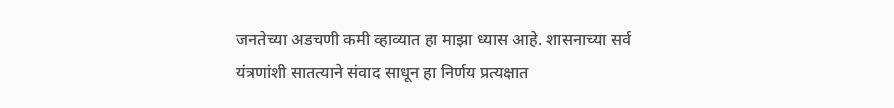जनतेच्या अडचणी कमी व्हाव्यात हा माझा ध्यास आहे. शासनाच्या सर्व यंत्रणांशी सातत्याने संवाद साधून हा निर्णय प्रत्यक्षात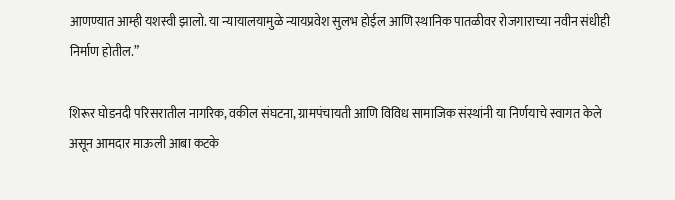आणण्यात आम्ही यशस्वी झालो. या न्यायालयामुळे न्यायप्रवेश सुलभ होईल आणि स्थानिक पातळीवर रोजगाराच्या नवीन संधीही निर्माण होतील.”

शिरूर घोडनदी परिसरातील नागरिक, वकील संघटना, ग्रामपंचायती आणि विविध सामाजिक संस्थांनी या निर्णयाचे स्वागत केले असून आमदार माऊली आबा कटके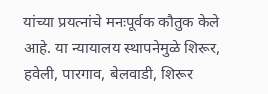यांच्या प्रयत्नांचे मनःपूर्वक कौतुक केले आहे. या न्यायालय स्थापनेमुळे शिरूर, हवेली, पारगाव, बेलवाडी, शिरूर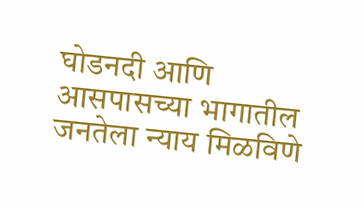घोडनदी आणि आसपासच्या भागातील जनतेला न्याय मिळविणे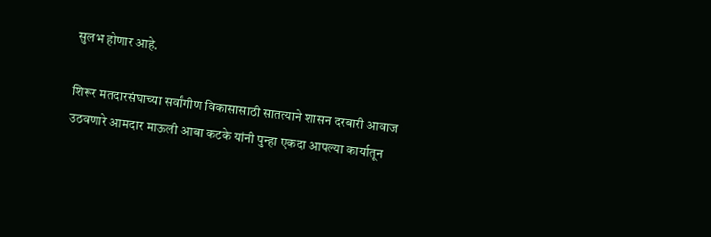सुलभ होणार आहे.

शिरूर मतदारसंघाच्या सर्वांगीण विकासासाठी सातत्याने शासन दरबारी आवाज उठवणारे आमदार माऊली आबा कटके यांनी पुन्हा एकदा आपल्या कार्यातून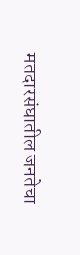मतदारसंघातील जनतेचा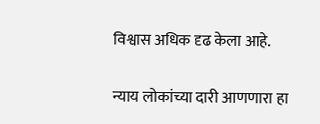विश्वास अधिक दृढ केला आहे.

न्याय लोकांच्या दारी आणणारा हा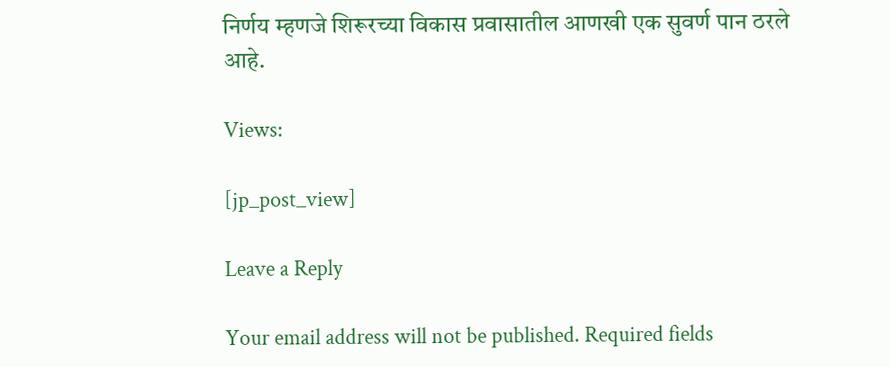निर्णय म्हणजे शिरूरच्या विकास प्रवासातील आणखी एक सुवर्ण पान ठरले आहे.

Views:

[jp_post_view]

Leave a Reply

Your email address will not be published. Required fields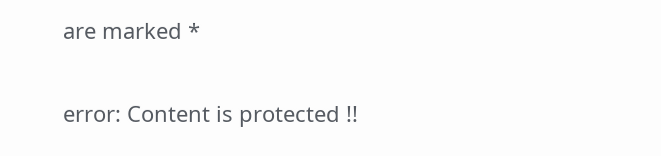are marked *

error: Content is protected !!